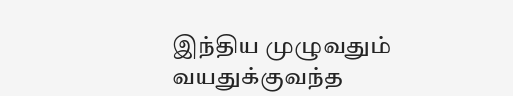இந்திய முழுவதும் வயதுக்குவந்த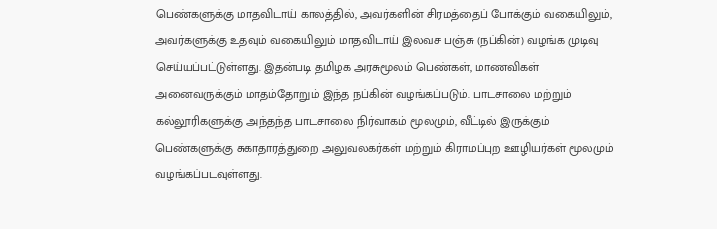பெண்களுக்கு மாதவிடாய் காலத்தில், அவர்களின் சிரமத்தைப் போக்கும் வகையிலும், அவர்களுக்கு உதவும் வகையிலும் மாதவிடாய் இலவச பஞ்சு (நப்கின்) வழங்க முடிவு செய்யப்பட்டுள்ளது. இதன்படி தமிழக அரசுமூலம் பெண்கள், மாணவிகள் அனைவருக்கும் மாதம்தோறும் இந்த நப்கின் வழங்கப்படும். பாடசாலை மற்றும் கல்லூரிகளுக்கு அந்தந்த பாடசாலை நிர்வாகம் மூலமும், வீட்டில் இருக்கும் பெண்களுக்கு சுகாதாரத்துறை அலுவலகர்கள் மற்றும் கிராமப்புற ஊழியர்கள் மூலமும் வழங்கப்படவுள்ளது.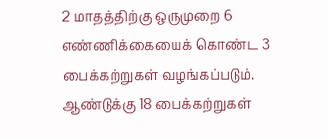2 மாதத்திற்கு ஒருமுறை 6 எண்ணிக்கையைக் கொண்ட 3 பைக்கற்றுகள் வழங்கப்படும். ஆண்டுக்கு 18 பைக்கற்றுகள்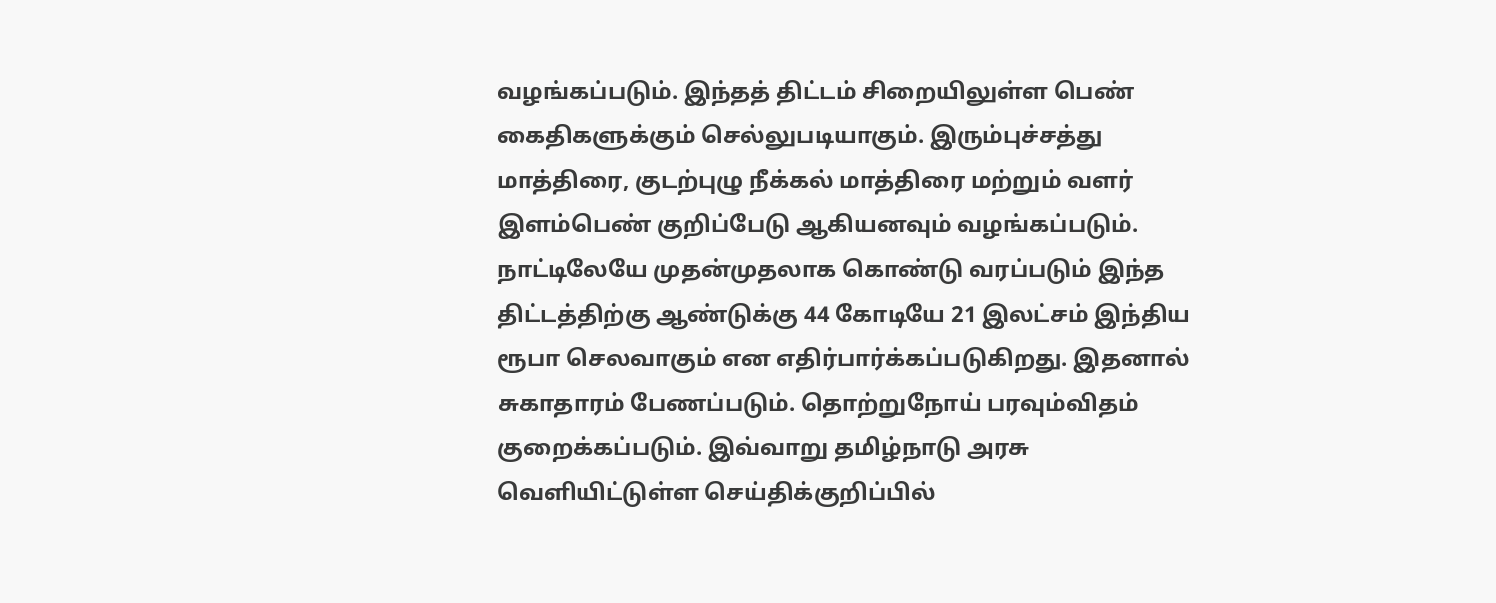வழங்கப்படும். இந்தத் திட்டம் சிறையிலுள்ள பெண் கைதிகளுக்கும் செல்லுபடியாகும். இரும்புச்சத்து மாத்திரை, குடற்புழு நீக்கல் மாத்திரை மற்றும் வளர் இளம்பெண் குறிப்பேடு ஆகியனவும் வழங்கப்படும்.
நாட்டிலேயே முதன்முதலாக கொண்டு வரப்படும் இந்த திட்டத்திற்கு ஆண்டுக்கு 44 கோடியே 21 இலட்சம் இந்திய ரூபா செலவாகும் என எதிர்பார்க்கப்படுகிறது. இதனால் சுகாதாரம் பேணப்படும். தொற்றுநோய் பரவும்விதம் குறைக்கப்படும். இவ்வாறு தமிழ்நாடு அரசு வெளியிட்டுள்ள செய்திக்குறிப்பில்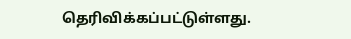தெரிவிக்கப்பட்டுள்ளது.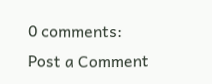0 comments:
Post a Comment